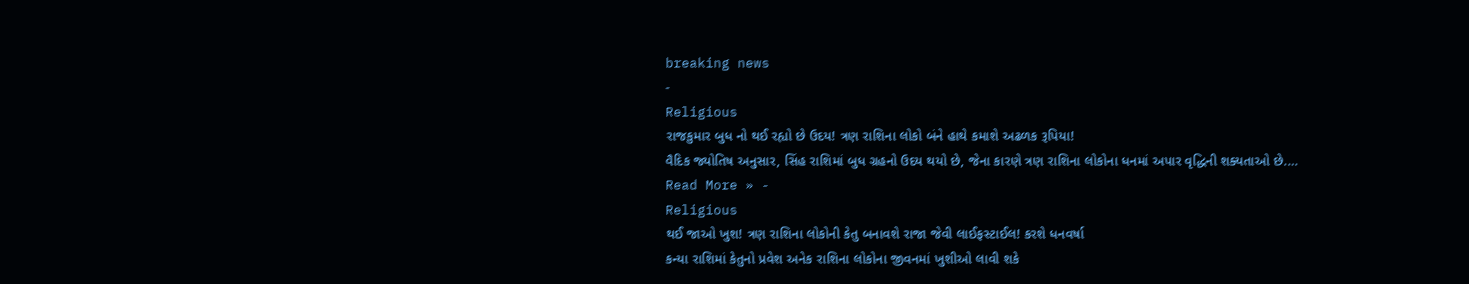breaking news
-
Religious
રાજકુમાર બુધ નો થઈ રહ્યો છે ઉદય! ત્રણ રાશિના લોકો બંને હાથે કમાશે અઢળક રૂપિયા!
વૈદિક જ્યોતિષ અનુસાર, સિંહ રાશિમાં બુધ ગ્રહનો ઉદય થયો છે, જેના કારણે ત્રણ રાશિના લોકોના ધનમાં અપાર વૃદ્ધિની શક્યતાઓ છે.…
Read More » -
Religious
થઈ જાઓ ખુશ! ત્રણ રાશિના લોકોની કેતુ બનાવશે રાજા જેવી લાઈફસ્ટાઈલ! કરશે ધનવર્ષા
કન્યા રાશિમાં કેતુનો પ્રવેશ અનેક રાશિના લોકોના જીવનમાં ખુશીઓ લાવી શકે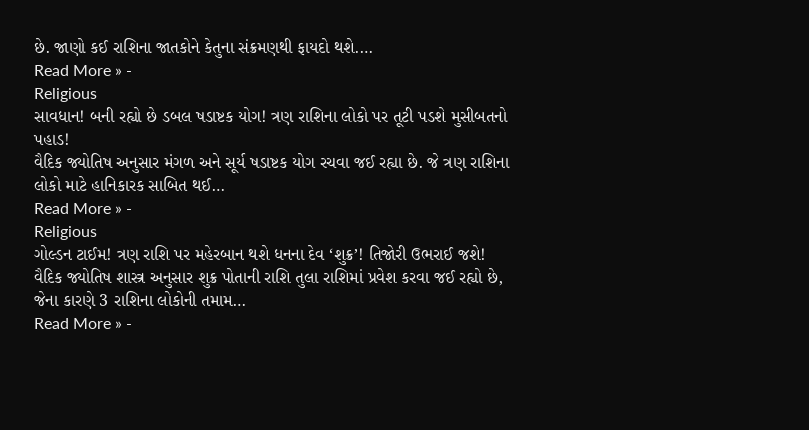છે. જાણો કઈ રાશિના જાતકોને કેતુના સંક્રમણથી ફાયદો થશે.…
Read More » -
Religious
સાવધાન! બની રહ્યો છે ડબલ ષડાષ્ટક યોગ! ત્રણ રાશિના લોકો પર તૂટી પડશે મુસીબતનો પહાડ!
વૈદિક જ્યોતિષ અનુસાર મંગળ અને સૂર્ય ષડાષ્ટક યોગ રચવા જઈ રહ્યા છે. જે ત્રણ રાશિના લોકો માટે હાનિકારક સાબિત થઈ…
Read More » -
Religious
ગોલ્ડન ટાઈમ! ત્રણ રાશિ પર મહેરબાન થશે ધનના દેવ ‘શુક્ર’! તિજોરી ઉભરાઈ જશે!
વૈદિક જ્યોતિષ શાસ્ત્ર અનુસાર શુક્ર પોતાની રાશિ તુલા રાશિમાં પ્રવેશ કરવા જઈ રહ્યો છે, જેના કારણે 3 રાશિના લોકોની તમામ…
Read More » -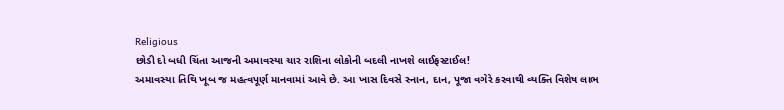Religious
છોડી દો બધી ચિંતા આજની અમાવસ્યા ચાર રાશિના લોકોની બદલી નાખશે લાઈફસ્ટાઈલ!
અમાવસ્યા તિથિ ખૂબ જ મહત્વપૂર્ણ માનવામાં આવે છે. આ ખાસ દિવસે સ્નાન, દાન, પૂજા વગેરે કરવાથી વ્યક્તિ વિશેષ લાભ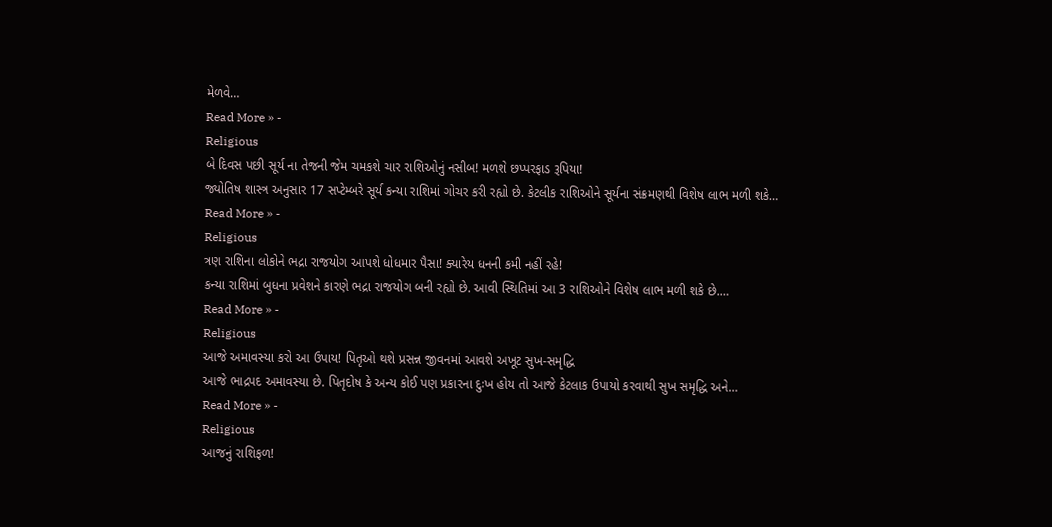મેળવે…
Read More » -
Religious
બે દિવસ પછી સૂર્ય ના તેજની જેમ ચમકશે ચાર રાશિઓનું નસીબ! મળશે છપ્પરફાડ રૂપિયા!
જ્યોતિષ શાસ્ત્ર અનુસાર 17 સપ્ટેમ્બરે સૂર્ય કન્યા રાશિમાં ગોચર કરી રહ્યો છે. કેટલીક રાશિઓને સૂર્યના સંક્રમણથી વિશેષ લાભ મળી શકે…
Read More » -
Religious
ત્રણ રાશિના લોકોને ભદ્રા રાજયોગ આપશે ધોધમાર પૈસા! ક્યારેય ધનની કમી નહીં રહે!
કન્યા રાશિમાં બુધના પ્રવેશને કારણે ભદ્રા રાજયોગ બની રહ્યો છે. આવી સ્થિતિમાં આ 3 રાશિઓને વિશેષ લાભ મળી શકે છે.…
Read More » -
Religious
આજે અમાવસ્યા કરો આ ઉપાય! પિતૃઓ થશે પ્રસન્ન જીવનમાં આવશે અખૂટ સુખ-સમૃદ્ધિ
આજે ભાદ્રપદ અમાવસ્યા છે. પિતૃદોષ કે અન્ય કોઈ પણ પ્રકારના દુઃખ હોય તો આજે કેટલાક ઉપાયો કરવાથી સુખ સમૃદ્ધિ અને…
Read More » -
Religious
આજનું રાશિફળ!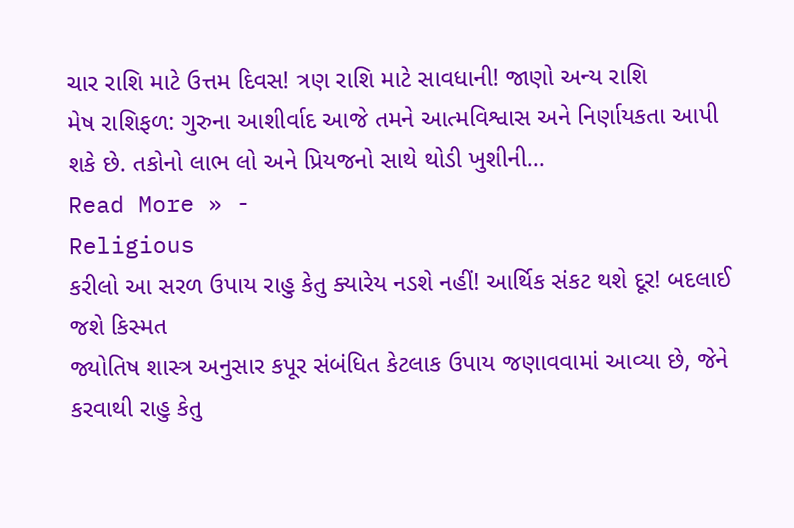ચાર રાશિ માટે ઉત્તમ દિવસ! ત્રણ રાશિ માટે સાવધાની! જાણો અન્ય રાશિ
મેષ રાશિફળ: ગુરુના આશીર્વાદ આજે તમને આત્મવિશ્વાસ અને નિર્ણાયકતા આપી શકે છે. તકોનો લાભ લો અને પ્રિયજનો સાથે થોડી ખુશીની…
Read More » -
Religious
કરીલો આ સરળ ઉપાય રાહુ કેતુ ક્યારેય નડશે નહીં! આર્થિક સંકટ થશે દૂર! બદલાઈ જશે કિસ્મત
જ્યોતિષ શાસ્ત્ર અનુસાર કપૂર સંબંધિત કેટલાક ઉપાય જણાવવામાં આવ્યા છે, જેને કરવાથી રાહુ કેતુ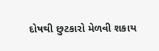દોષથી છુટકારો મેળવી શકાય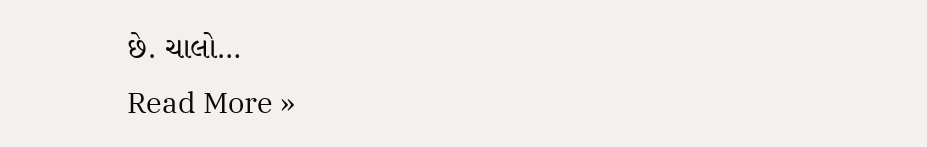છે. ચાલો…
Read More »